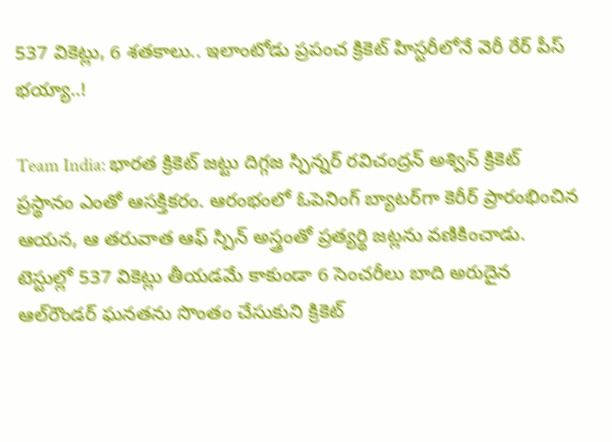537 వికెట్లు, 6 శతకాలు.. ఇలాంటోడు ప్రపంచ క్రికెట్ హిస్టరీలోనే వెరీ రేర్ పీస్ భయ్యా..!

Team India: భారత క్రికెట్ జట్టు దిగ్గజ స్పిన్నర్ రవిచంద్రన్ అశ్విన్ క్రికెట్ ప్రస్థానం ఎంతో ఆసక్తికరం. ఆరంభంలో ఓపెనింగ్ బ్యాటర్‌గా కెరీర్ ప్రారంభించిన ఆయన, ఆ తరువాత ఆఫ్ స్పిన్ అస్త్రంతో ప్రత్యర్థి జట్లను వణికించాడు. టెస్టుల్లో 537 వికెట్లు తీయడమే కాకుండా 6 సెంచరీలు బాది అరుదైన ఆల్‌రౌండర్ ఘనతను సొంతం చేసుకుని క్రికెట్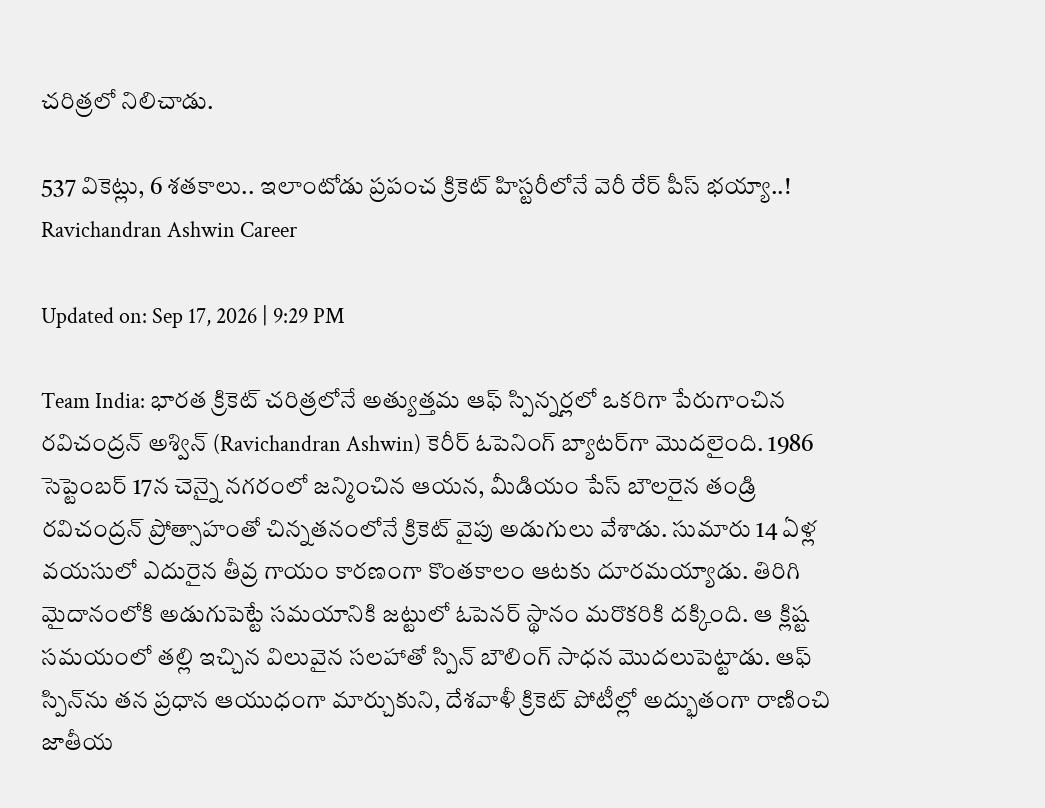చరిత్రలో నిలిచాడు.

537 వికెట్లు, 6 శతకాలు.. ఇలాంటోడు ప్రపంచ క్రికెట్ హిస్టరీలోనే వెరీ రేర్ పీస్ భయ్యా..!
Ravichandran Ashwin Career

Updated on: Sep 17, 2026 | 9:29 PM

Team India: భారత క్రికెట్ చరిత్రలోనే అత్యుత్తమ ఆఫ్ స్పిన్నర్లలో ఒకరిగా పేరుగాంచిన రవిచంద్రన్ అశ్విన్ (Ravichandran Ashwin) కెరీర్ ఓపెనింగ్ బ్యాటర్‌గా మొదలైంది. 1986 సెప్టెంబర్ 17న చెన్నై నగరంలో జన్మించిన ఆయన, మీడియం పేస్ బౌలరైన తండ్రి రవిచంద్రన్ ప్రోత్సాహంతో చిన్నతనంలోనే క్రికెట్ వైపు అడుగులు వేశాడు. సుమారు 14 ఏళ్ల వయసులో ఎదురైన తీవ్ర గాయం కారణంగా కొంతకాలం ఆటకు దూరమయ్యాడు. తిరిగి మైదానంలోకి అడుగుపెట్టే సమయానికి జట్టులో ఓపెనర్ స్థానం మరొకరికి దక్కింది. ఆ క్లిష్ట సమయంలో తల్లి ఇచ్చిన విలువైన సలహాతో స్పిన్ బౌలింగ్ సాధన మొదలుపెట్టాడు. ఆఫ్ స్పిన్‌ను తన ప్రధాన ఆయుధంగా మార్చుకుని, దేశవాళీ క్రికెట్ పోటీల్లో అద్భుతంగా రాణించి జాతీయ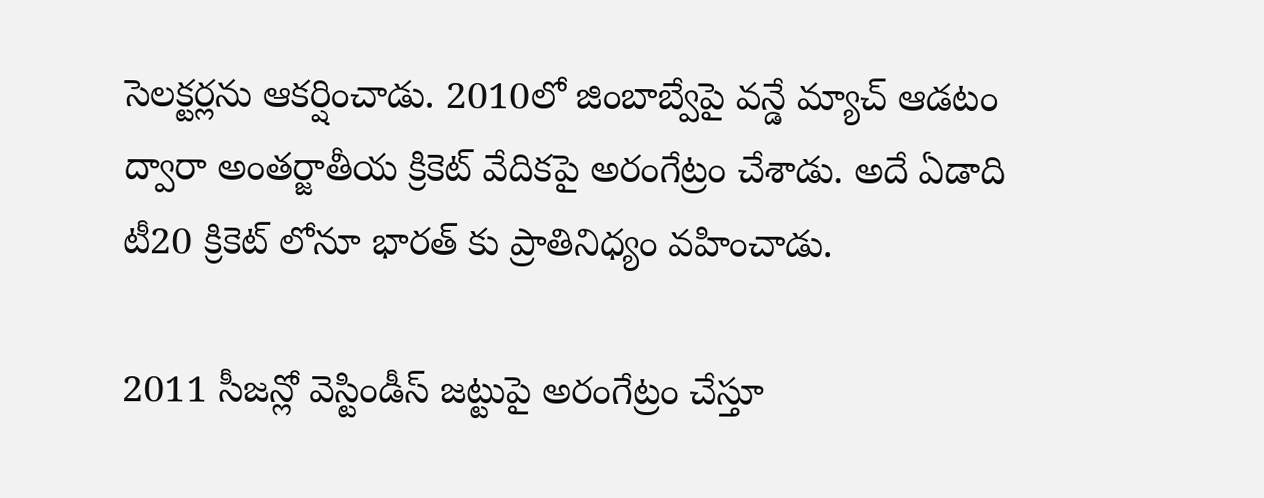సెలక్టర్లను ఆకర్షించాడు. 2010లో జింబాబ్వేపై వన్డే మ్యాచ్ ఆడటం ద్వారా అంతర్జాతీయ క్రికెట్ వేదికపై అరంగేట్రం చేశాడు. అదే ఏడాది టీ20 క్రికెట్ లోనూ భారత్ కు ప్రాతినిధ్యం వహించాడు.

2011 సీజన్లో వెస్టిండీస్ జట్టుపై అరంగేట్రం చేస్తూ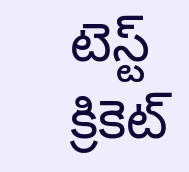టెస్ట్ క్రికెట్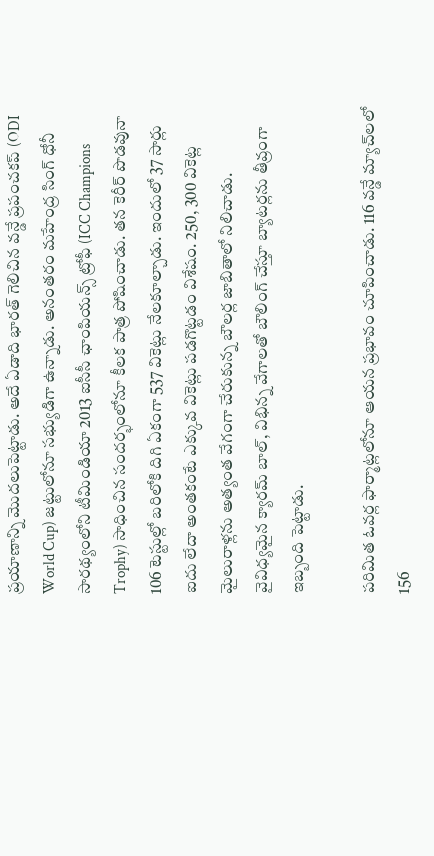ప్రయాణాన్ని మొదలుపెట్టాడు. అదే ఏడాది భారత్ గెలిచిన వన్డే ప్రపంచకప్ (ODI World Cup) జట్టులోనూ సభ్యుడిగా ఉన్నాడు. అనంతరం మహేంద్ర సింగ్ ధోనీ సారథ్యంలోని టీమిండియా 2013 ఐసీసీ ఛాంపియన్స్ ట్రోఫీ (ICC Champions Trophy) సాధించిన సందర్భంలోనూ కీలక పాత్ర పోషించాడు. తన కెరీర్ పొడవునా 106 టెస్టుల్లో బరిలోకి దిగి ఏకంగా 537 వికెట్లు నేలకూల్చాడు. ఇందులో 37 సార్లు ఐదు లేదా అంతకంటే ఎక్కువ వికెట్లు పడగొట్టడం విశేషం. 250, 300 వికెట్ల మైలురాళ్లను అత్యంత వేగంగా చేరుకున్న బౌలర్ల జాబితాలో నిలిచాడు. వైవిధ్యమైన క్యారమ్ బాల్, విభిన్న వేగాలతో బౌలింగ్ చేస్తూ బ్యాటర్లను తీవ్రంగా ఇబ్బంది పెట్టాడు.

పరిమిత ఓవర్ల ఫార్మాట్లలోనూ ఆయన ప్రభావం చూపించాడు. 116 వన్డే మ్యాచ్‌లలో 156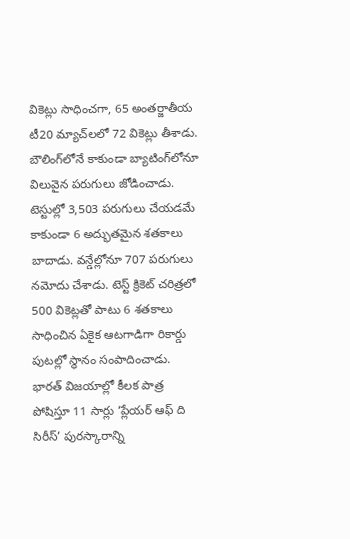వికెట్లు సాధించగా, 65 అంతర్జాతీయ టీ20 మ్యాచ్‌లలో 72 వికెట్లు తీశాడు. బౌలింగ్‌లోనే కాకుండా బ్యాటింగ్‌లోనూ విలువైన పరుగులు జోడించాడు. టెస్టుల్లో 3,503 పరుగులు చేయడమే కాకుండా 6 అద్భుతమైన శతకాలు బాదాడు. వన్డేల్లోనూ 707 పరుగులు నమోదు చేశాడు. టెస్ట్ క్రికెట్ చరిత్రలో 500 వికెట్లతో పాటు 6 శతకాలు సాధించిన ఏకైక ఆటగాడిగా రికార్డు పుటల్లో స్థానం సంపాదించాడు. భారత్ విజయాల్లో కీలక పాత్ర పోషిస్తూ 11 సార్లు ‘ప్లేయర్ ఆఫ్ ది సిరీస్’ పురస్కారాన్ని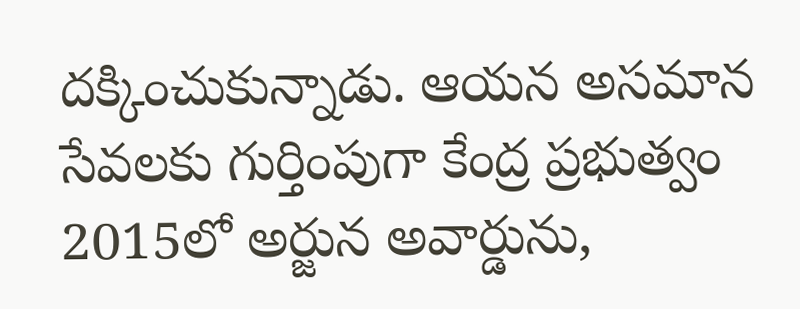దక్కించుకున్నాడు. ఆయన అసమాన సేవలకు గుర్తింపుగా కేంద్ర ప్రభుత్వం 2015లో అర్జున అవార్డును,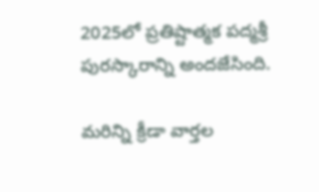2025లో ప్రతిష్టాత్మక పద్మశ్రీ పురస్కారాన్ని అందజేసింది.

మరిన్ని క్రీడా వార్తల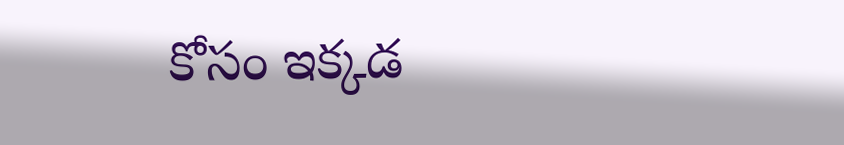కోసం ఇక్కడ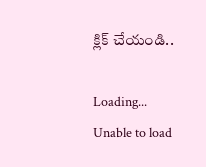క్లిక్ చేయండి..

Loading...
Unable to load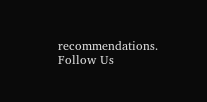recommendations.
Follow Us